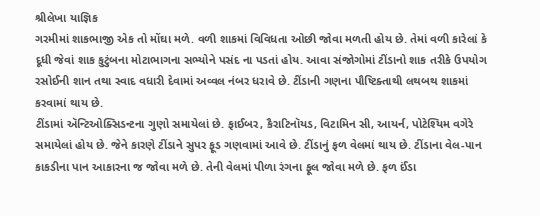શ્રીલેખા યાજ્ઞિક
ગરમીમાં શાકભાજી એક તો મોંઘા મળે. વળી શાકમાં વિવિધતા ઓછી જોવા મળતી હોય છે. તેમાં વળી કારેલાં કે દૂધી જેવાં શાક કુટુંબના મોટાભાગના સભ્યોને પસંદ ના પડતાં હોય. આવા સંજોગોમાં ટીંડાનો શાક તરીકે ઉપયોગ રસોઈની શાન તથા સ્વાદ વધારી દેવામાં અવ્વલ નંબર ધરાવે છે. ટીંડાની ગણના પૌષ્ટિક્તાથી લથબથ શાકમાં કરવામાં થાય છે.
ટીંડામાં ઍન્ટિઓક્સિડન્ટના ગુણો સમાયેલાં છે. ફાઈબર, કૈરાટિનૉયડ, વિટામિન સી, આયર્ન, પોટેશ્યિમ વગેરે સમાયેલાં હોય છે. જેને કારણે ટીંડાને સુપર ફૂડ ગણવામાં આવે છે. ટીંડાનું ફળ વેલમાં થાય છે. ટીંડાના વેલ-પાન કાકડીના પાન આકારના જ જોવા મળે છે. તેની વેલમાં પીળા રંગના ફૂલ જોવા મળે છે. ફળ ઈંડા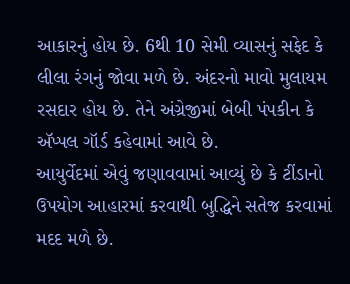આકારનું હોય છે. 6થી 10 સેમી વ્યાસનું સફેદ કે લીલા રંગનું જોવા મળે છે. અંદરનો માવો મુલાયમ રસદાર હોય છે. તેને અંગ્રેજીમાં બેબી પંપકીન કે ઍપ્પલ ગૉર્ડ કહેવામાં આવે છે.
આયુર્વેદમાં એવું જણાવવામાં આવ્યું છે કે ટીંડાનો ઉપયોગ આહારમાં કરવાથી બુદ્ધિને સતેજ કરવામાં મદદ મળે છે.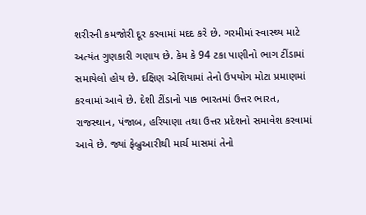શરીરની કમજોરી દૂર કરવામાં મદદ કરે છે. ગરમીમાં સ્વાસ્થ્ય માટે અત્યંત ગુણકારી ગણાય છે. કેમ કે 94 ટકા પાણીનો ભાગ ટીંડામાં સમાયેલો હોય છે. દક્ષિણ એશિયામાં તેનો ઉપયોગ મોટા પ્રમાણમાં કરવામાં આવે છે. દેશી ટીંડાનો પાક ભારતમાં ઉત્તર ભારત, રાજસ્થાન, પંજાબ, હરિયાણા તથા ઉત્તર પ્રદેશનો સમાવેશ કરવામાં આવે છે. જ્યાં ફેબ્રુઆરીથી માર્ચ માસમાં તેનો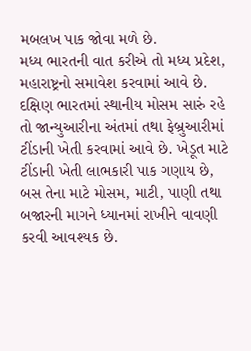મબલખ પાક જોવા મળે છે.
મધ્ય ભારતની વાત કરીએ તો મધ્ય પ્રદેશ, મહારાષ્ટ્રનો સમાવેશ કરવામાં આવે છે. દક્ષિણ ભારતમાં સ્થાનીય મોસમ સારું રહે તો જાન્યુઆરીના અંતમાં તથા ફેબ્રુઆરીમાં ટીંડાની ખેતી કરવામાં આવે છે. ખેડૂત માટે ટીંડાની ખેતી લાભકારી પાક ગણાય છે, બસ તેના માટે મોસમ, માટી, પાણી તથા બજારની માગને ધ્યાનમાં રાખીને વાવણી કરવી આવશ્યક છે.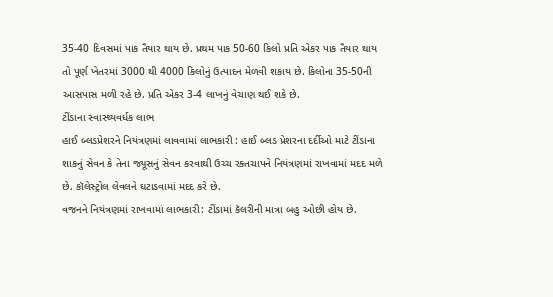35-40 દિવસમાં પાક તૈયાર થાય છે. પ્રથમ પાક 50-60 કિલો પ્રતિ એકર પાક તૈયાર થાય તો પૂર્ણ ખેતરમાં 3000 થી 4000 કિલોનું ઉત્પાદન મેળવી શકાય છે. કિલોના 35-50ની આસપાસ મળી રહે છે. પ્રતિ એકર 3-4 લાખનું વેચાણ થઈ શકે છે.
ટીંડાના સ્વાસ્થ્યવર્ધક લાભ
હાઈ બ્લડપ્રેશરને નિયંત્રણમાં લાવવામાં લાભકારી : હાઈ બ્લડ પ્રેશરના દર્દીઓ માટે ટીંડાના શાકનું સેવન કે તેના જ્યૂસનું સેવન કરવાથી ઉચ્ચ રક્તચાપને નિયંત્રણમાં રાખવામાં મદદ મળે છે. કૉલેસ્ટ્રોલ લેવલને ઘટાડવામાં મદદ કરે છે.
વજનને નિયંત્રણમાં રાખવામાં લાભકારી: ટીંડામાં કૅલરીની માત્રા બહુ ઓછી હોય છે.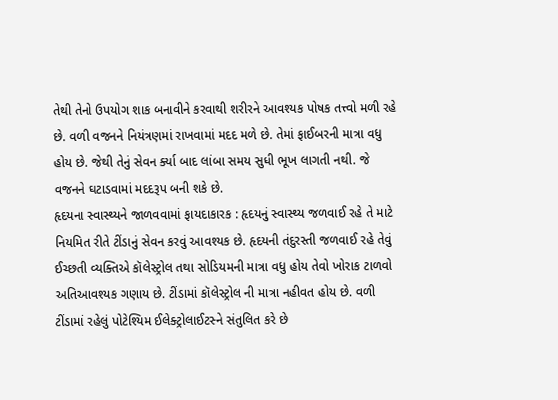તેથી તેનો ઉપયોગ શાક બનાવીને કરવાથી શરીરને આવશ્યક પોષક તત્ત્વો મળી રહે છે. વળી વજનને નિયંત્રણમાં રાખવામાં મદદ મળે છે. તેમાં ફાઈબરની માત્રા વધુ હોય છે. જેથી તેનું સેવન ર્ક્યા બાદ લાંબા સમય સુધી ભૂખ લાગતી નથી. જે વજનને ઘટાડવામાં મદદરૂપ બની શકે છે.
હૃદયના સ્વાસ્થ્યને જાળવવામાં ફાયદાકારક : હૃદયનું સ્વાસ્થ્ય જળવાઈ રહે તે માટે નિયમિત રીતે ટીંડાનું સેવન કરવું આવશ્યક છે. હૃદયની તંદુરસ્તી જળવાઈ રહે તેવું ઈચ્છતી વ્યક્તિએ કૉલેસ્ટ્રોલ તથા સોડિયમની માત્રા વધુ હોય તેવો ખોરાક ટાળવો અતિઆવશ્યક ગણાય છે. ટીંડામાં કૉલેસ્ટ્રોલ ની માત્રા નહીવત હોય છે. વળી ટીંડામાં રહેલું પોટેશ્યિમ ઈલેક્ટ્રોલાઈટસ્ને સંતુલિત કરે છે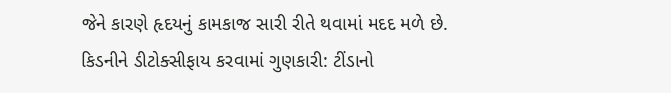જેને કારણે હૃદયનું કામકાજ સારી રીતે થવામાં મદદ મળે છે.
કિડનીને ડીટોક્સીફાય કરવામાં ગુણકારી: ટીંડાનો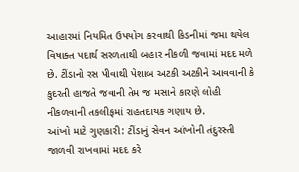આહારમાં નિયમિત ઉપયોગ કરવાથી કિડનીમાં જમા થયેલ વિષાક્ત પદાર્થ સરળતાથી બહાર નીકળી જવામાં મદદ મળે છે. ટીંડાનો રસ પીવાથી પેશાબ અટકી અટકીને આવવાની કે કુદરતી હાજતે જવાની તેમ જ મસાને કારણે લોહી નીકળવાની તકલીફમાં રાહતદાયક ગણાય છે.
આંખો માટે ગુણકારી: ટીંડાનું સેવન આંખોની તંદુરસ્તી જાળવી રાખવામાં મદદ કરે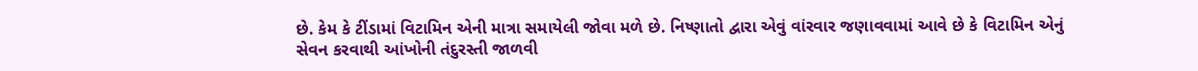છે. કેમ કે ટીંડામાં વિટામિન એની માત્રા સમાયેલી જોવા મળે છે. નિષ્ણાતો દ્વારા એવું વાંરવાર જણાવવામાં આવે છે કે વિટામિન એનું સેવન કરવાથી આંખોની તંદુરસ્તી જાળવી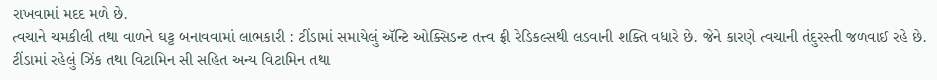રાખવામાં મદદ મળે છે.
ત્વચાને ચમકીલી તથા વાળને ઘટ્ટ બનાવવામાં લાભકારી : ટીંડામાં સમાયેલું ઍન્ટિ ઓક્સિડન્ટ તત્ત્વ ફ્રી રેડિકલ્સથી લડવાની શક્તિ વધારે છે. જેને કારણે ત્વચાની તંદુરસ્તી જળવાઈ રહે છે. ટીંડામાં રહેલું ઝિંક તથા વિટામિન સી સહિત અન્ય વિટામિન તથા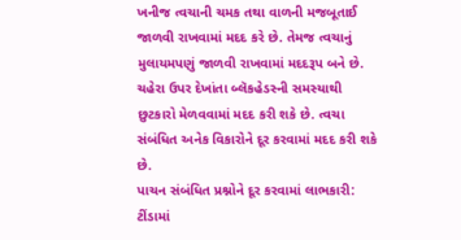ખનીજ ત્વચાની ચમક તથા વાળની મજબૂતાઈ જાળવી રાખવામાં મદદ કરે છે. તેમજ ત્વચાનું મુલાયમપણું જાળવી રાખવામાં મદદરૂપ બને છે. ચહેરા ઉપર દેખાંતા બ્લૅકહેડસ્ની સમસ્યાથી છુટકારો મેળવવામાં મદદ કરી શકે છે. ત્વચા સંબંધિત અનેક વિકારોને દૂર કરવામાં મદદ કરી શકે છે.
પાચન સંબંધિત પ્રશ્નોને દૂર કરવામાં લાભકારી: ટીંડામાં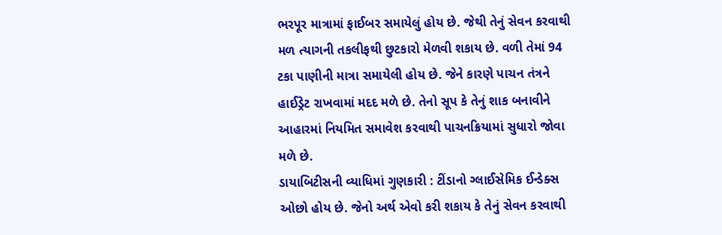ભરપૂર માત્રામાં ફાઈબર સમાયેલું હોય છે. જેથી તેનું સેવન કરવાથી મળ ત્યાગની તકલીફથી છુટકારો મેળવી શકાય છે. વળી તેમાં 94 ટકા પાણીની માત્રા સમાયેલી હોય છે. જેને કારણે પાચન તંત્રને હાઈડ્રેટ રાખવામાં મદદ મળે છે. તેનો સૂપ કે તેનું શાક બનાવીને આહારમાં નિયમિત સમાવેશ કરવાથી પાચનક્રિયામાં સુધારો જોવા મળે છે.
ડાયાબિટીસની વ્યાધિમાં ગુણકારી : ટીંડાનો ગ્લાઈસેમિક ઈન્ડેક્સ ઓછો હોય છે. જેનો અર્થ એવો કરી શકાય કે તેનું સેવન કરવાથી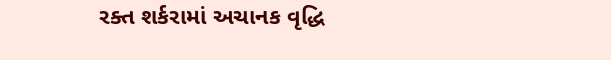રક્ત શર્કરામાં અચાનક વૃદ્ધિ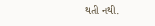થતી નથી.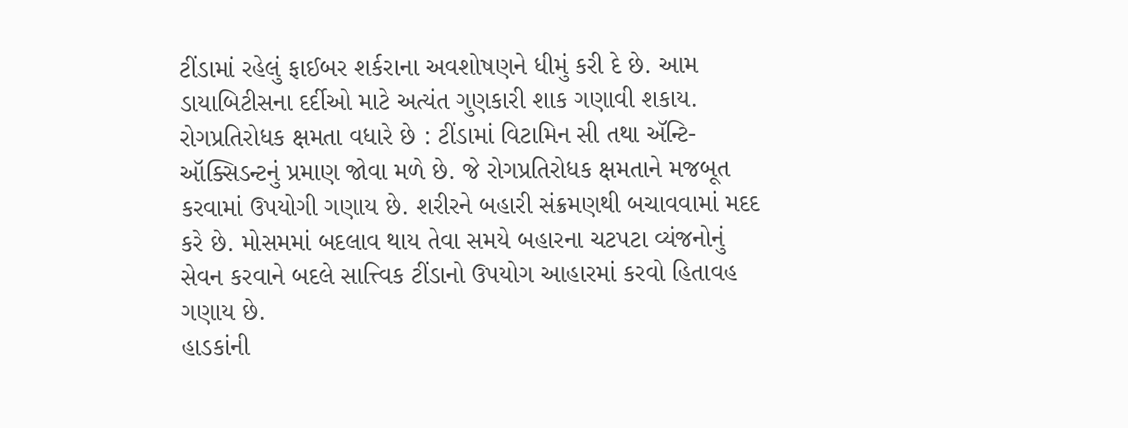ટીંડામાં રહેલું ફાઈબર શર્કરાના અવશોષણને ધીમું કરી દે છે. આમ ડાયાબિટીસના દર્દીઓ માટે અત્યંત ગુણકારી શાક ગણાવી શકાય.
રોગપ્રતિરોધક ક્ષમતા વધારે છે : ટીંડામાં વિટામિન સી તથા ઍન્ટિ-ઑક્સિડન્ટનું પ્રમાણ જોવા મળે છે. જે રોગપ્રતિરોધક ક્ષમતાને મજબૂત કરવામાં ઉપયોગી ગણાય છે. શરીરને બહારી સંક્રમણથી બચાવવામાં મદદ કરે છે. મોસમમાં બદલાવ થાય તેવા સમયે બહારના ચટપટા વ્યંજનોનું સેવન કરવાને બદલે સાત્ત્વિક ટીંડાનો ઉપયોગ આહારમાં કરવો હિતાવહ ગણાય છે.
હાડકાંની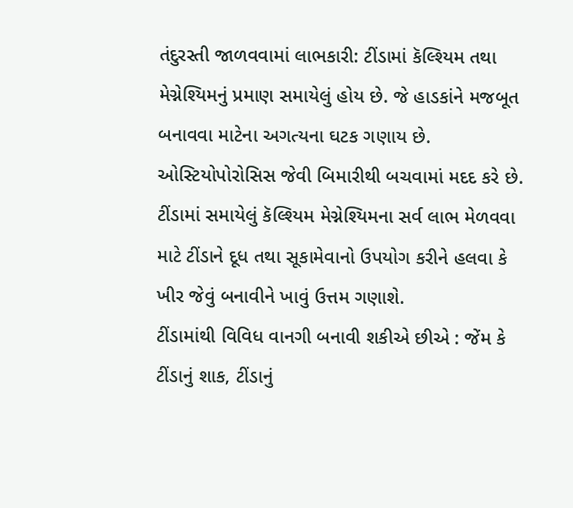તંદુરસ્તી જાળવવામાં લાભકારી: ટીંડામાં કૅલ્શ્યિમ તથા મેગ્નેશ્યિમનું પ્રમાણ સમાયેલું હોય છે. જે હાડકાંને મજબૂત બનાવવા માટેના અગત્યના ઘટક ગણાય છે. ઓસ્ટિયોપોરોસિસ જેવી બિમારીથી બચવામાં મદદ કરે છે. ટીંડામાં સમાયેલું કૅલ્શ્યિમ મેગ્નેશ્યિમના સર્વ લાભ મેળવવા માટે ટીંડાને દૂધ તથા સૂકામેવાનો ઉપયોગ કરીને હલવા કે ખીર જેવું બનાવીને ખાવું ઉત્તમ ગણાશે.
ટીંડામાંથી વિવિધ વાનગી બનાવી શકીએ છીએ : જેંમ કે ટીંડાનું શાક, ટીંડાનું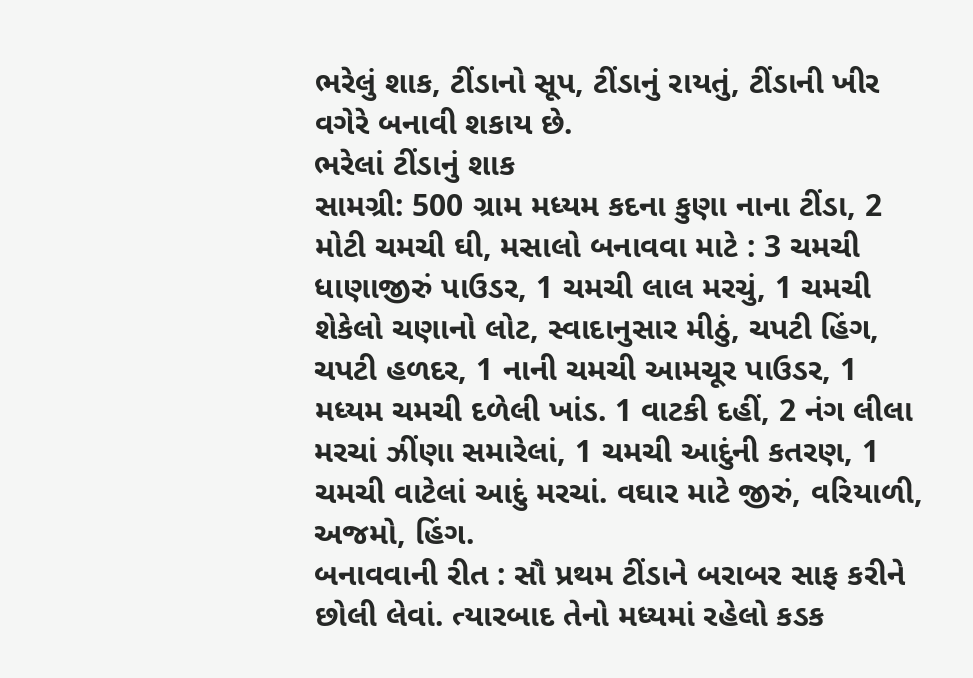ભરેલું શાક, ટીંડાનો સૂપ, ટીંડાનું રાયતું, ટીંડાની ખીર વગેરે બનાવી શકાય છે.
ભરેલાં ટીંડાનું શાક
સામગ્રી: 500 ગ્રામ મધ્યમ કદના કુણા નાના ટીંડા, 2 મોટી ચમચી ઘી, મસાલો બનાવવા માટે : 3 ચમચી ધાણાજીરું પાઉડર, 1 ચમચી લાલ મરચું, 1 ચમચી શેકેલો ચણાનો લોટ, સ્વાદાનુસાર મીઠું, ચપટી હિંગ, ચપટી હળદર, 1 નાની ચમચી આમચૂર પાઉડર, 1 મધ્યમ ચમચી દળેલી ખાંડ. 1 વાટકી દહીં, 2 નંગ લીલા મરચાં ઝીંણા સમારેલાં, 1 ચમચી આદુંની કતરણ, 1 ચમચી વાટેલાં આદું મરચાં. વઘાર માટે જીરું, વરિયાળી, અજમો, હિંગ.
બનાવવાની રીત : સૌ પ્રથમ ટીંડાને બરાબર સાફ કરીને છોલી લેવાં. ત્યારબાદ તેનો મધ્યમાં રહેલો કડક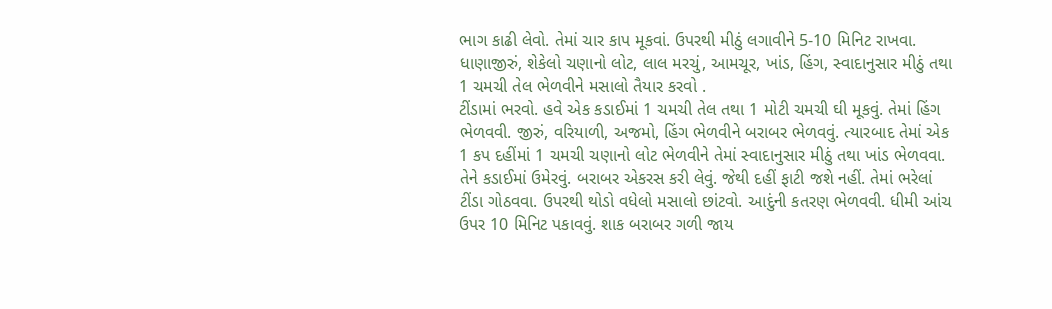ભાગ કાઢી લેવો. તેમાં ચાર કાપ મૂકવાં. ઉપરથી મીઠું લગાવીને 5-10 મિનિટ રાખવા. ધાણાજીરું, શેકેલો ચણાનો લોટ, લાલ મરચું, આમચૂર, ખાંડ, હિંગ, સ્વાદાનુસાર મીઠું તથા 1 ચમચી તેલ ભેળવીને મસાલો તૈયાર કરવો .
ટીંડામાં ભરવો. હવે એક કડાઈમાં 1 ચમચી તેલ તથા 1 મોટી ચમચી ઘી મૂકવું. તેમાં હિંગ ભેળવવી. જીરું, વરિયાળી, અજમો, હિંગ ભેળવીને બરાબર ભેળવવું. ત્યારબાદ તેમાં એક 1 કપ દહીંમાં 1 ચમચી ચણાનો લોટ ભેળવીને તેમાં સ્વાદાનુસાર મીઠું તથા ખાંડ ભેળવવા. તેને કડાઈમાં ઉમેરવું. બરાબર એકરસ કરી લેવું. જેથી દહીં ફાટી જશે નહીં. તેમાં ભરેલાં ટીંડા ગોઠવવા. ઉપરથી થોડો વધેલો મસાલો છાંટવો. આદુંની કતરણ ભેળવવી. ધીમી આંચ ઉપર 10 મિનિટ પકાવવું. શાક બરાબર ગળી જાય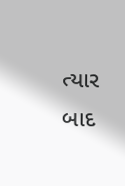ત્યાર બાદ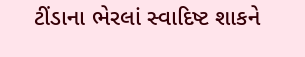ટીંડાના ભેરલાં સ્વાદિષ્ટ શાકને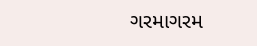ગરમાગરમ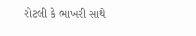રોટલી કે ભાખરી સાથે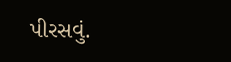પીરસવું.